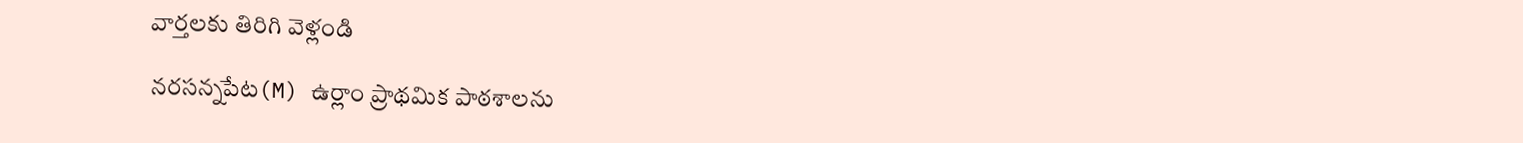వార్తలకు తిరిగి వెళ్లండి

నరసన్నపేట(M) ఉర్లాం ప్రాథమిక పాఠశాలను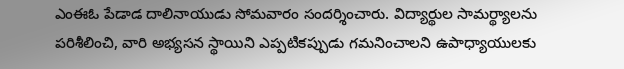ఎంఈఓ పేడాడ దాలినాయుడు సోమవారం సందర్శించారు. విద్యార్థుల సామర్థ్యాలను పరిశీలించి, వారి అభ్యసన స్థాయిని ఎప్పటికప్పుడు గమనించాలని ఉపాధ్యాయులకు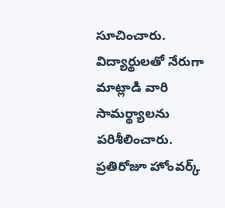సూచించారు.
విద్యార్థులతో నేరుగా మాట్లాడి వారి సామర్థ్యాలను పరిశీలించారు. ప్రతిరోజూ హోంవర్క్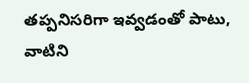తప్పనిసరిగా ఇవ్వడంతో పాటు, వాటిని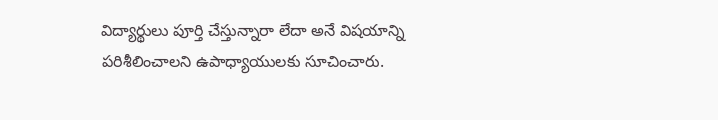విద్యార్థులు పూర్తి చేస్తున్నారా లేదా అనే విషయాన్ని పరిశీలించాలని ఉపాధ్యాయులకు సూచించారు.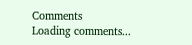Comments
Loading comments...